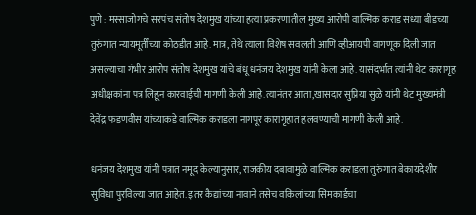पुणे : मस्साजोगचे सरपंच संतोष देशमुख यांच्या हत्या प्रकरणातील मुख्य आरोपी वाल्मिक कराड सध्या बीडच्या तुरुंगात न्यायमूर्तींच्या कोठडीत आहे. मात्र, तेथे त्याला विशेष सवलती आणि व्हीआयपी वागणूक दिली जात असल्याचा गंभीर आरोप संतोष देशमुख यांचे बंधू धनंजय देशमुख यांनी केला आहे. यासंदर्भात त्यांनी थेट कारागृह अधीक्षकांना पत्र लिहून कारवाईची मागणी केली आहे.त्यानंतर आता,खासदार सुप्रिया सुळे यांनी थेट मुख्यमंत्री देवेंद्र फडणवीस यांच्याकडे वाल्मिक कराडला नागपूर कारागृहात हलवण्याची मागणी केली आहे.

धनंजय देशमुख यांनी पत्रात नमूद केल्यानुसार, राजकीय दबावामुळे वाल्मिक कराडला तुरुंगात बेकायदेशीर सुविधा पुरविल्या जात आहेत. इतर कैद्यांच्या नावाने तसेच वकिलांच्या सिमकार्डचा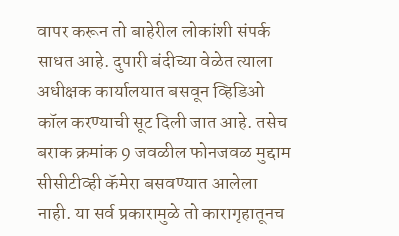वापर करून तो बाहेरील लोकांशी संपर्क साधत आहे. दुपारी बंदीच्या वेळेत त्याला अधीक्षक कार्यालयात बसवून व्हिडिओ कॉल करण्याची सूट दिली जात आहे. तसेच बराक क्रमांक 9 जवळील फोनजवळ मुद्दाम सीसीटीव्ही कॅमेरा बसवण्यात आलेला नाही. या सर्व प्रकारामुळे तो कारागृहातूनच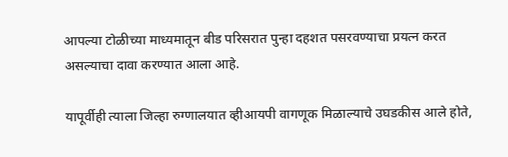आपल्या टोळीच्या माध्यमातून बीड परिसरात पुन्हा दहशत पसरवण्याचा प्रयत्न करत असल्याचा दावा करण्यात आला आहे.

यापूर्वीही त्याला जिल्हा रुग्णालयात व्हीआयपी वागणूक मिळाल्याचे उघडकीस आले होते,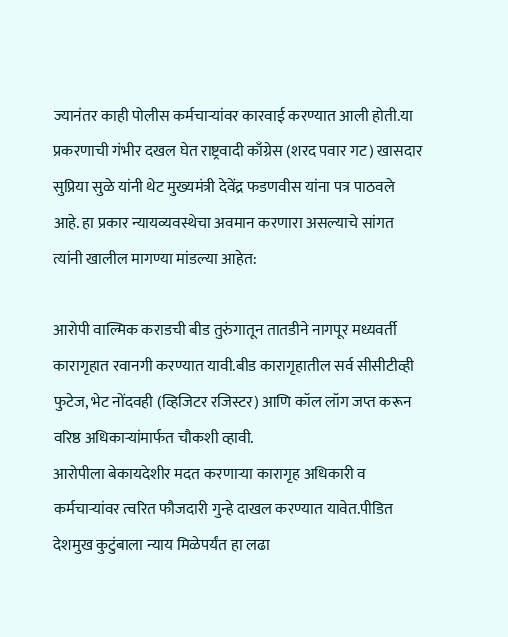ज्यानंतर काही पोलीस कर्मचाऱ्यांवर कारवाई करण्यात आली होती.या प्रकरणाची गंभीर दखल घेत राष्ट्रवादी काँग्रेस (शरद पवार गट) खासदार सुप्रिया सुळे यांनी थेट मुख्यमंत्री देवेंद्र फडणवीस यांना पत्र पाठवले आहे. हा प्रकार न्यायव्यवस्थेचा अवमान करणारा असल्याचे सांगत त्यांनी खालील मागण्या मांडल्या आहेत:

आरोपी वाल्मिक कराडची बीड तुरुंगातून तातडीने नागपूर मध्यवर्ती कारागृहात रवानगी करण्यात यावी.बीड कारागृहातील सर्व सीसीटीव्ही फुटेज, भेट नोंदवही (व्हिजिटर रजिस्टर) आणि कॉल लॉग जप्त करून वरिष्ठ अधिकाऱ्यांमार्फत चौकशी व्हावी.
आरोपीला बेकायदेशीर मदत करणाऱ्या कारागृह अधिकारी व कर्मचाऱ्यांवर त्वरित फौजदारी गुन्हे दाखल करण्यात यावेत.पीडित देशमुख कुटुंबाला न्याय मिळेपर्यंत हा लढा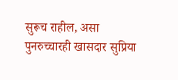सुरूच राहील, असा पुनरुच्चारही खासदार सुप्रिया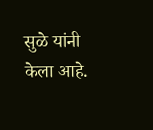सुळे यांनी केला आहे.